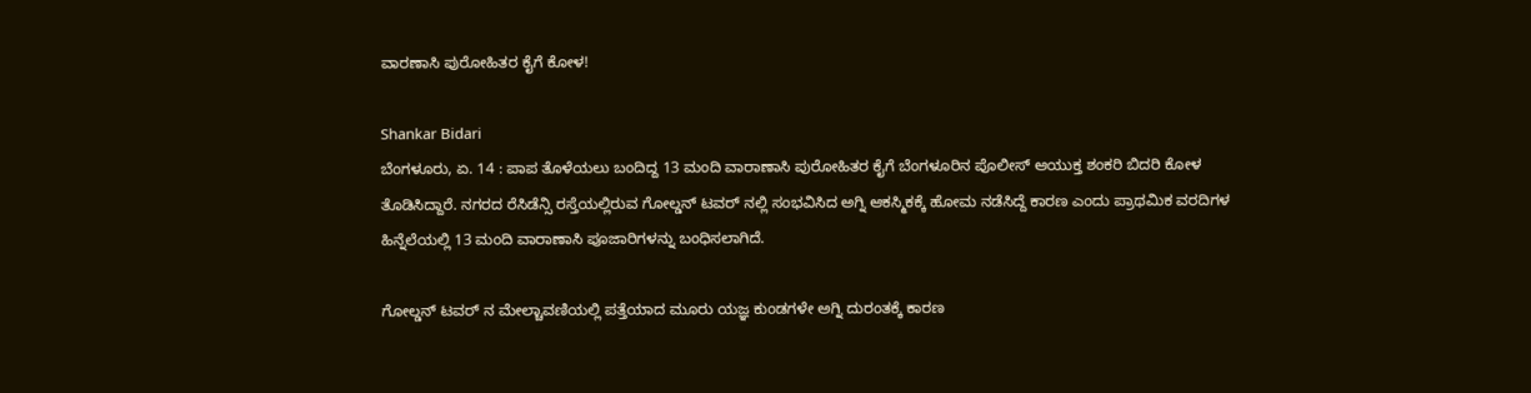ವಾರಣಾಸಿ ಪುರೋಹಿತರ ಕೈಗೆ ಕೋಳ!

Shankar Bidari
ಬೆಂಗಳೂರು, ಏ. 14 : ಪಾಪ ತೊಳೆಯಲು ಬಂದಿದ್ದ 13 ಮಂದಿ ವಾರಾಣಾಸಿ ಪುರೋಹಿತರ ಕೈಗೆ ಬೆಂಗಳೂರಿನ ಪೊಲೀಸ್ ಆಯುಕ್ತ ಶಂಕರಿ ಬಿದರಿ ಕೋಳ ತೊಡಿಸಿದ್ದಾರೆ. ನಗರದ ರೆಸಿಡೆನ್ಸಿ ರಸ್ತೆಯಲ್ಲಿರುವ ಗೋಲ್ಡನ್ ಟವರ್ ನಲ್ಲಿ ಸಂಭವಿಸಿದ ಅಗ್ನಿ ಆಕಸ್ಮಿಕಕ್ಕೆ ಹೋಮ ನಡೆಸಿದ್ದೆ ಕಾರಣ ಎಂದು ಪ್ರಾಥಮಿಕ ವರದಿಗಳ ಹಿನ್ನೆಲೆಯಲ್ಲಿ 13 ಮಂದಿ ವಾರಾಣಾಸಿ ಪೂಜಾರಿಗಳನ್ನು ಬಂಧಿಸಲಾಗಿದೆ.

ಗೋಲ್ಡನ್ ಟವರ್ ನ ಮೇಲ್ಚಾವಣಿಯಲ್ಲಿ ಪತ್ತೆಯಾದ ಮೂರು ಯಜ್ಞ ಕುಂಡಗಳೇ ಅಗ್ನಿ ದುರಂತಕ್ಕೆ ಕಾರಣ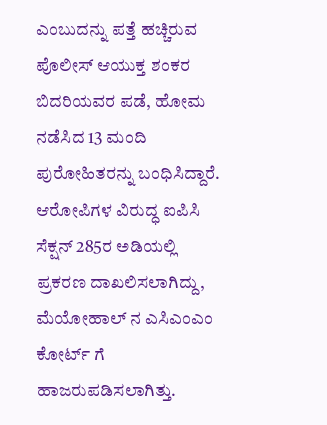ಎಂಬುದನ್ನು ಪತ್ತೆ ಹಚ್ಚಿರುವ ಪೊಲೀಸ್ ಆಯುಕ್ತ ಶಂಕರ ಬಿದರಿಯವರ ಪಡೆ, ಹೋಮ ನಡೆಸಿದ 13 ಮಂದಿ ಪುರೋಹಿತರನ್ನು ಬಂಧಿಸಿದ್ದಾರೆ. ಆರೋಪಿಗಳ ವಿರುದ್ಧ ಐಪಿಸಿ ಸೆಕ್ಷನ್ 285ರ ಅಡಿಯಲ್ಲಿ ಪ್ರಕರಣ ದಾಖಲಿಸಲಾಗಿದ್ದು, ಮೆಯೋಹಾಲ್ ನ ಎಸಿಎಂಎಂ ಕೋರ್ಟ್ ಗೆ ಹಾಜರುಪಡಿಸಲಾಗಿತ್ತು.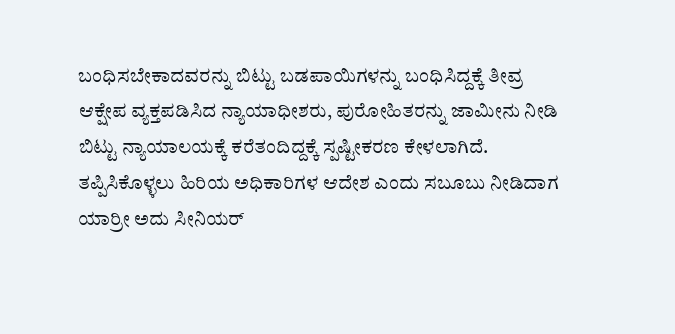ಬಂಧಿಸಬೇಕಾದವರನ್ನು ಬಿಟ್ಟು ಬಡಪಾಯಿಗಳನ್ನು ಬಂಧಿಸಿದ್ದಕ್ಕೆ ತೀವ್ರ ಆಕ್ಷೇಪ ವ್ಯಕ್ತಪಡಿಸಿದ ನ್ಯಾಯಾಧೀಶರು, ಪುರೋಹಿತರನ್ನು ಜಾಮೀನು ನೀಡಿ ಬಿಟ್ಟು ನ್ಯಾಯಾಲಯಕ್ಕೆ ಕರೆತಂದಿದ್ದಕ್ಕೆ ಸ್ಪಷ್ಟೀಕರಣ ಕೇಳಲಾಗಿದೆ. ತಪ್ಪಿಸಿಕೊಳ್ಳಲು ಹಿರಿಯ ಅಧಿಕಾರಿಗಳ ಆದೇಶ ಎಂದು ಸಬೂಬು ನೀಡಿದಾಗ ಯಾರ್ರೀ ಅದು ಸೀನಿಯರ್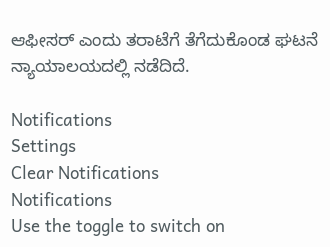ಆಫೀಸರ್ ಎಂದು ತರಾಟೆಗೆ ತೆಗೆದುಕೊಂಡ ಘಟನೆ ನ್ಯಾಯಾಲಯದಲ್ಲಿ ನಡೆದಿದೆ.

Notifications
Settings
Clear Notifications
Notifications
Use the toggle to switch on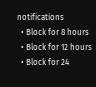notifications
  • Block for 8 hours
  • Block for 12 hours
  • Block for 24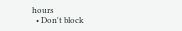hours
  • Don't block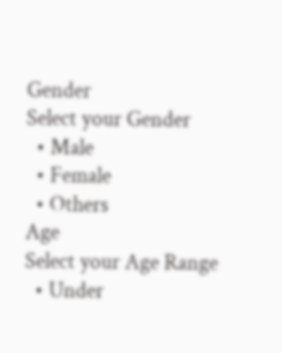Gender
Select your Gender
  • Male
  • Female
  • Others
Age
Select your Age Range
  • Under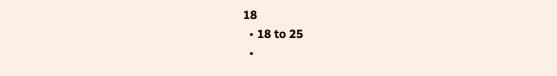18
  • 18 to 25
  •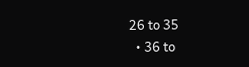26 to 35
  • 36 to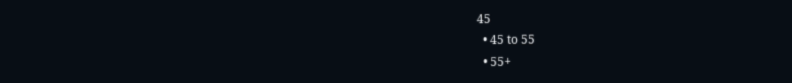45
  • 45 to 55
  • 55+